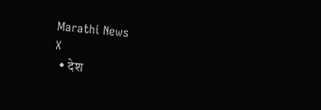Marathi News
X
  • देश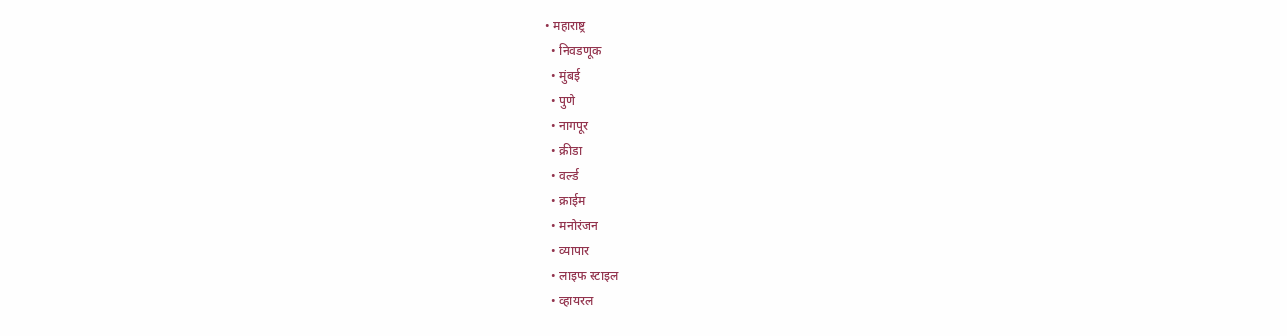• महाराष्ट्र
  • निवडणूक
  • मुंबई
  • पुणे
  • नागपूर
  • क्रीडा
  • वर्ल्ड
  • क्राईम
  • मनोरंजन
  • व्यापार
  • लाइफ स्टाइल
  • व्हायरल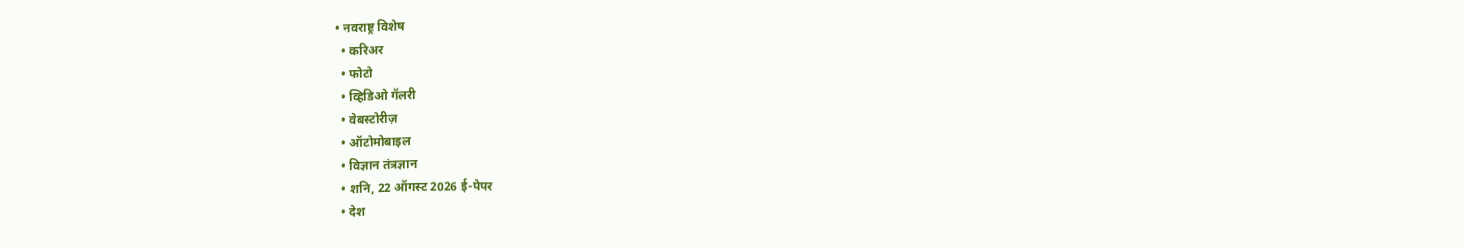• नवराष्ट्र विशेष
  • करिअर
  • फोटो
  • व्हिडिओ गॅलरी
  • वेबस्टोरीज़
  • ऑटोमोबाइल
  • विज्ञान तंत्रज्ञान
  • शनि, 22 ऑगस्ट 2026 ई-पेपर
  • देश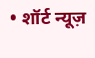• शॉर्ट न्यूज़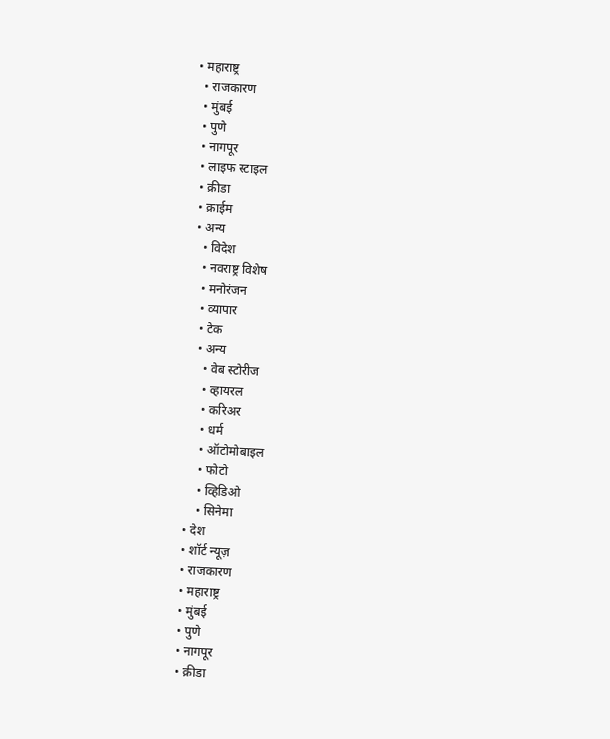• महाराष्ट्र
  • राजकारण
  • मुंबई
  • पुणे
  • नागपूर
  • लाइफ स्टाइल
  • क्रीडा
  • क्राईम
  • अन्य
    • विदेश
    • नवराष्ट्र विशेष
    • मनोरंजन
    • व्यापार
    • टेक
    • अन्य
      • वेब स्टोरीज
      • व्हायरल
      • करिअर
      • धर्म
      • ऑटोमोबाइल
      • फोटो
      • व्हिडिओ
      • सिनेमा
  • देश
  • शॉर्ट न्यूज़
  • राजकारण
  • महाराष्ट्र
  • मुंबई
  • पुणे
  • नागपूर
  • क्रीडा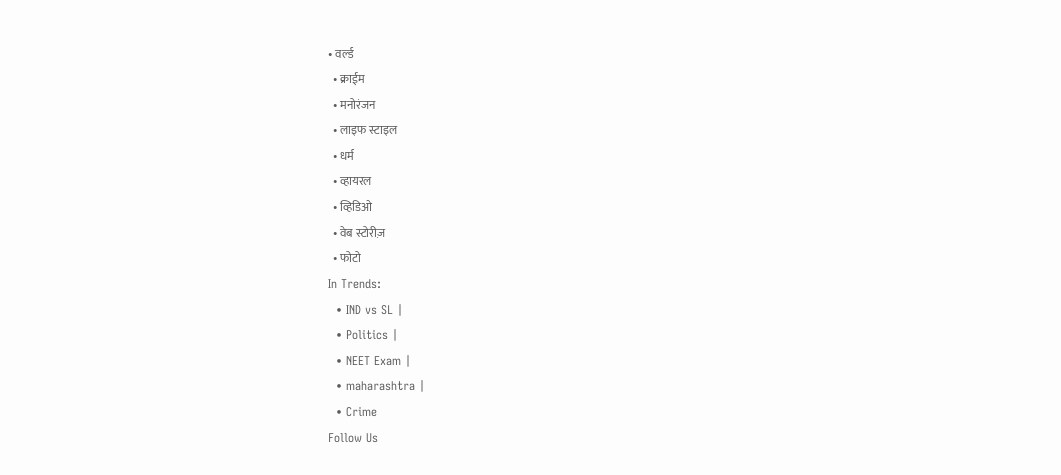• वर्ल्ड
  • क्राईम
  • मनोरंजन
  • लाइफ स्टाइल
  • धर्म
  • व्हायरल
  • व्हिडिओ
  • वेब स्टोरीज़
  • फोटो
In Trends:
  • IND vs SL |
  • Politics |
  • NEET Exam |
  • maharashtra |
  • Crime
Follow Us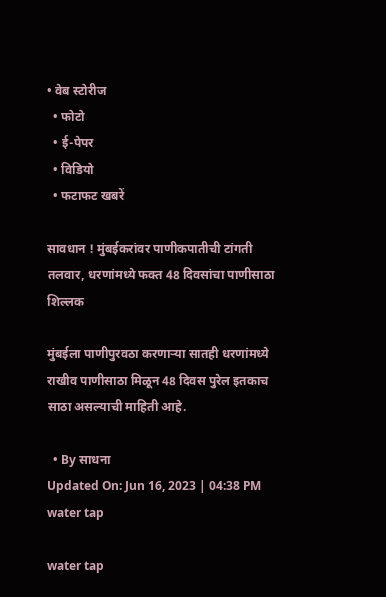• वेब स्टोरीज
  • फोटो
  • ई-पेपर
  • विडियो
  • फटाफट खबरें

सावधान ! मुंबईकरांवर पाणीकपातीची टांगती तलवार, धरणांमध्ये फक्त 48 दिवसांचा पाणीसाठा शिल्लक

मुंबईला पाणीपुरवठा करणाऱ्या सातही धरणांमध्ये राखीव पाणीसाठा मिळून 48 दिवस पुरेल इतकाच साठा असल्याची माहिती आहे.

  • By साधना
Updated On: Jun 16, 2023 | 04:38 PM
water tap

water tap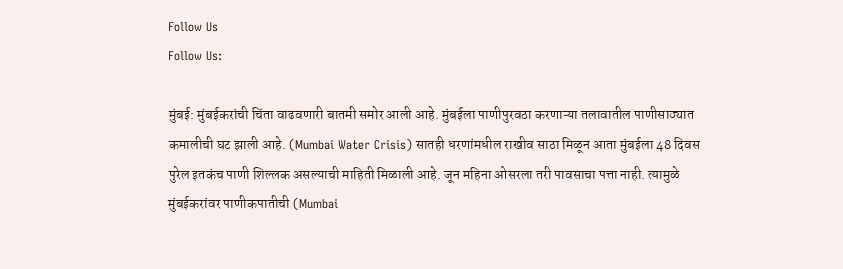Follow Us
Follow Us:

मुंबई: मुंबईकरांची चिंता वाढवणारी बातमी समोर आली आहे. मुंबईला पाणीपुरवठा करणाऱ्या तलावातील पाणीसाठ्यात कमालीची घट झाली आहे. (Mumbai Water Crisis) सातही धरणांमधील राखीव साठा मिळून आता मुंबईला 48 दिवस पुरेल इतकंच पाणी शिल्लक असल्याची माहिती मिळाली आहे. जून महिना ओसरला तरी पावसाचा पत्ता नाही. त्यामुळे मुंबईकरांवर पाणीकपातीची (Mumbai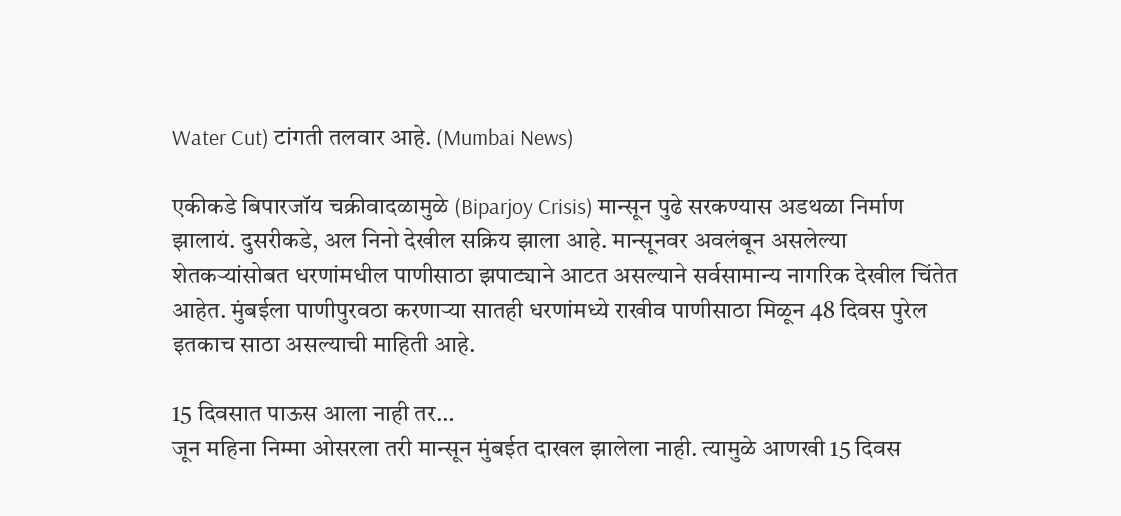Water Cut) टांगती तलवार आहे. (Mumbai News)

एकीकडे बिपारजॉय चक्रीवादळामुळे (Biparjoy Crisis) मान्सून पुढे सरकण्यास अडथळा निर्माण झालायं. दुसरीकडे, अल निनो देखील सक्रिय झाला आहे. मान्सूनवर अवलंबून असलेल्या शेतकऱ्यांसोबत धरणांमधील पाणीसाठा झपाट्याने आटत असल्याने सर्वसामान्य नागरिक देखील चिंतेत आहेत. मुंबईला पाणीपुरवठा करणाऱ्या सातही धरणांमध्ये राखीव पाणीसाठा मिळून 48 दिवस पुरेल इतकाच साठा असल्याची माहिती आहे.

15 दिवसात पाऊस आला नाही तर…
जून महिना निम्मा ओसरला तरी मान्सून मुंबईत दाखल झालेला नाही. त्यामुळे आणखी 15 दिवस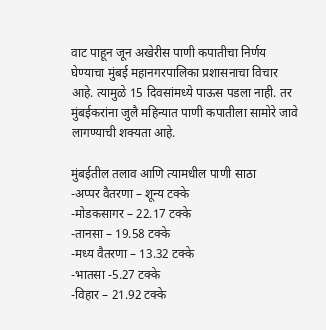वाट पाहून जून अखेरीस पाणी कपातीचा निर्णय घेण्याचा मुंबई महानगरपालिका प्रशासनाचा विचार आहे. त्यामुळे 15 दिवसांमध्ये पाऊस पडला नाही. तर मुंबईकरांना जुलै महिन्यात पाणी कपातीला सामोरे जावे लागण्याची शक्यता आहे.

मुंबईतील तलाव आणि त्यामधील पाणी साठा
-अप्पर वैतरणा – शून्य टक्के
-मोडकसागर – 22.17 टक्के
-तानसा – 19.58 टक्के
-मध्य वैतरणा – 13.32 टक्के
-भातसा -5.27 टक्के
-विहार – 21.92 टक्के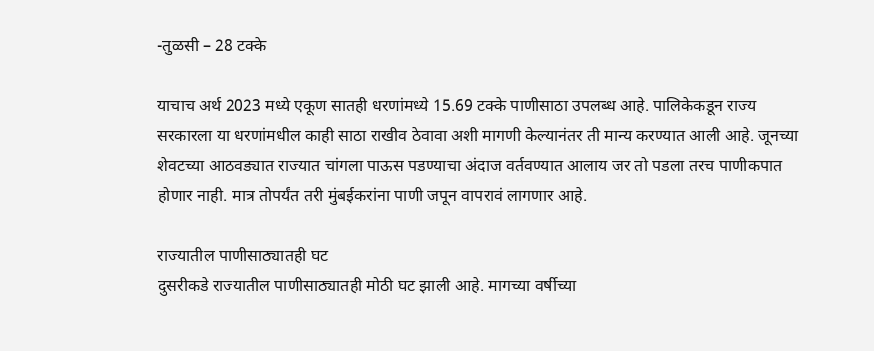-तुळसी – 28 टक्के

याचाच अर्थ 2023 मध्ये एकूण सातही धरणांमध्ये 15.69 टक्के पाणीसाठा उपलब्ध आहे. पालिकेकडून राज्य सरकारला या धरणांमधील काही साठा राखीव ठेवावा अशी मागणी केल्यानंतर ती मान्य करण्यात आली आहे. जूनच्या शेवटच्या आठवड्यात राज्यात चांगला पाऊस पडण्याचा अंदाज वर्तवण्यात आलाय जर तो पडला तरच पाणीकपात होणार नाही. मात्र तोपर्यंत तरी मुंबईकरांना पाणी जपून वापरावं लागणार आहे.

राज्यातील पाणीसाठ्यातही घट
दुसरीकडे राज्यातील पाणीसाठ्यातही मोठी घट झाली आहे. मागच्या वर्षीच्या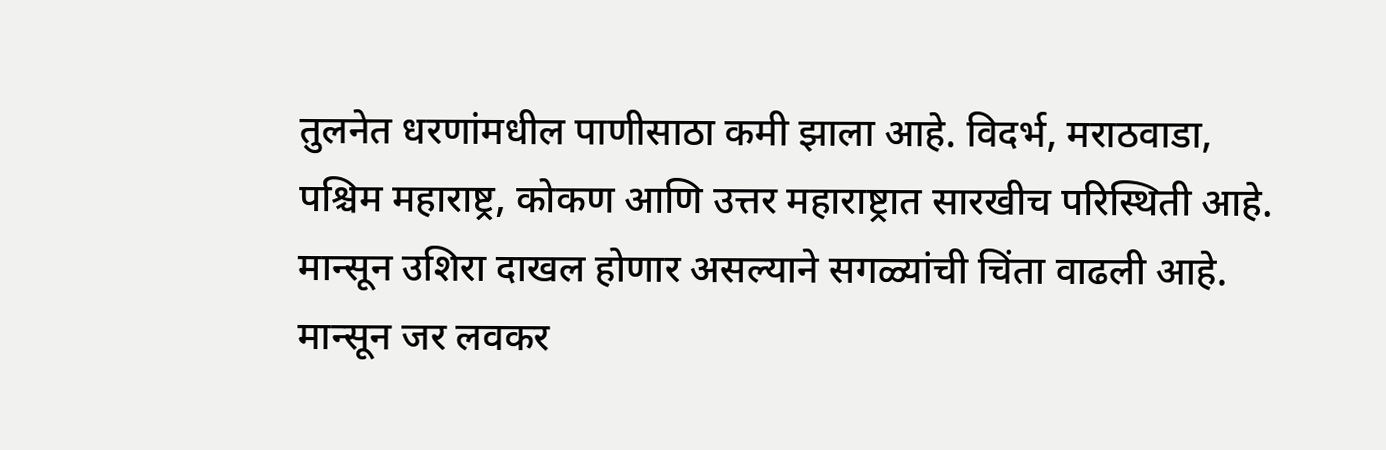तुलनेत धरणांमधील पाणीसाठा कमी झाला आहे. विदर्भ, मराठवाडा, पश्चिम महाराष्ट्र, कोकण आणि उत्तर महाराष्ट्रात सारखीच परिस्थिती आहे. मान्सून उशिरा दाखल होणार असल्याने सगळ्यांची चिंता वाढली आहे. मान्सून जर लवकर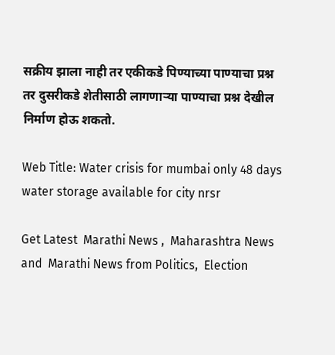सक्रीय झाला नाही तर एकीकडे पिण्याच्या पाण्याचा प्रश्न तर दुसरीकडे शेतीसाठी लागणाऱ्या पाण्याचा प्रश्न देखील निर्माण होऊ शकतो.

Web Title: Water crisis for mumbai only 48 days water storage available for city nrsr

Get Latest  Marathi News ,  Maharashtra News and  Marathi News from Politics,  Election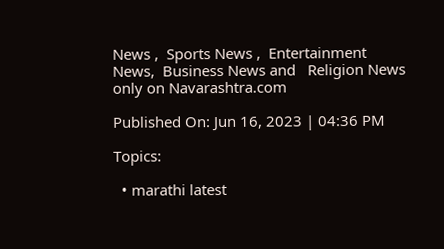News ,  Sports News ,  Entertainment News,  Business News and   Religion News  only on Navarashtra.com

Published On: Jun 16, 2023 | 04:36 PM

Topics:

  • marathi latest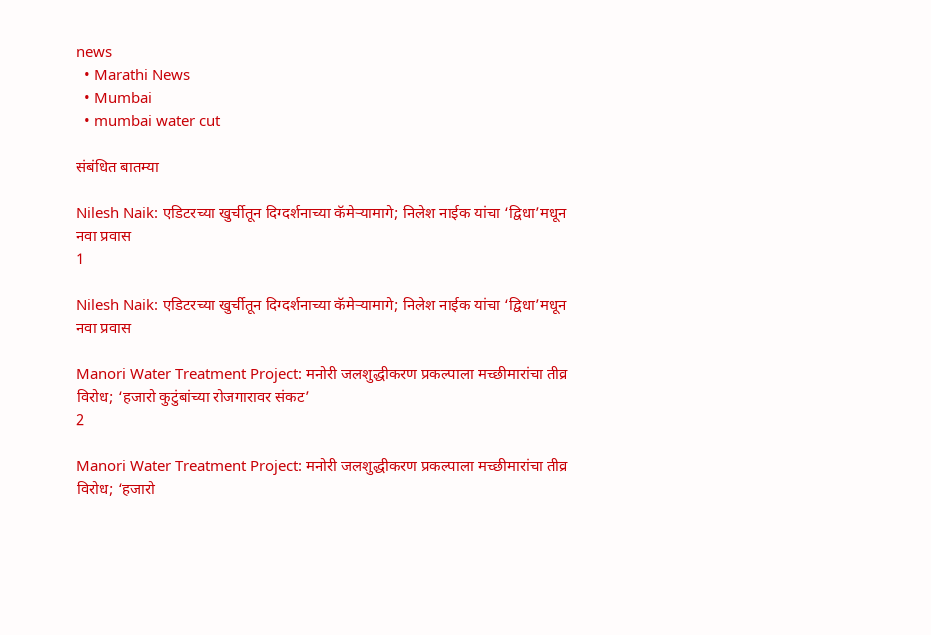news
  • Marathi News
  • Mumbai
  • mumbai water cut

संबंधित बातम्या

Nilesh Naik: एडिटरच्या खुर्चीतून दिग्दर्शनाच्या कॅमेऱ्यामागे; निलेश नाईक यांचा ‘द्विधा’मधून नवा प्रवास
1

Nilesh Naik: एडिटरच्या खुर्चीतून दिग्दर्शनाच्या कॅमेऱ्यामागे; निलेश नाईक यांचा ‘द्विधा’मधून नवा प्रवास

Manori Water Treatment Project: मनोरी जलशुद्धीकरण प्रकल्पाला मच्छीमारांचा तीव्र विरोध; ‘हजारो कुटुंबांच्या रोजगारावर संकट’
2

Manori Water Treatment Project: मनोरी जलशुद्धीकरण प्रकल्पाला मच्छीमारांचा तीव्र विरोध; ‘हजारो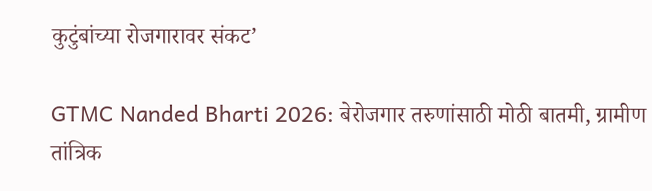कुटुंबांच्या रोजगारावर संकट’

GTMC Nanded Bharti 2026: बेरोजगार तरुणांसाठी मोठी बातमी, ग्रामीण तांत्रिक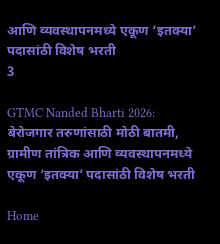आणि व्यवस्थापनमध्ये एकूण ‘इतक्या’ पदासांठी विशेष भरती
3

GTMC Nanded Bharti 2026: बेरोजगार तरुणांसाठी मोठी बातमी, ग्रामीण तांत्रिक आणि व्यवस्थापनमध्ये एकूण ‘इतक्या’ पदासांठी विशेष भरती

Home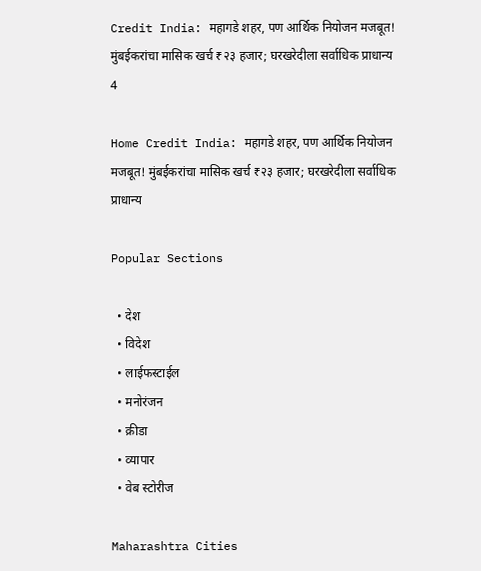Credit India: महागडे शहर, पण आर्थिक नियोजन मजबूत! मुंबईकरांचा मासिक खर्च ₹२३ हजार; घरखरेदीला सर्वाधिक प्राधान्य
4

Home Credit India: महागडे शहर, पण आर्थिक नियोजन मजबूत! मुंबईकरांचा मासिक खर्च ₹२३ हजार; घरखरेदीला सर्वाधिक प्राधान्य

Popular Sections

  • देश
  • विदेश
  • लाईफस्टाईल
  • मनोरंजन
  • क्रीडा
  • व्यापार
  • वेब स्टोरीज

Maharashtra Cities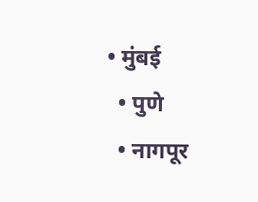• मुंबई
  • पुणे
  • नागपूर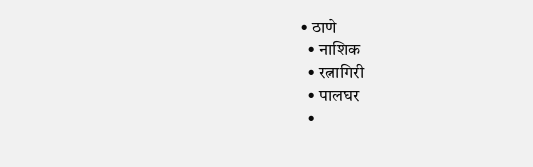• ठाणे
  • नाशिक
  • रत्नागिरी
  • पालघर
  •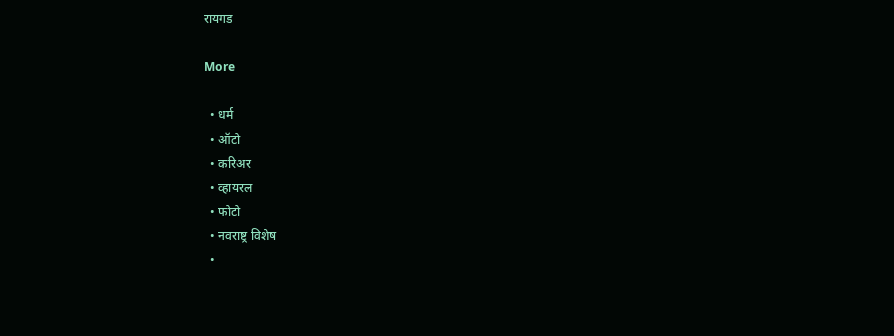रायगड

More

  • धर्म
  • ऑटो
  • करिअर
  • व्हायरल
  • फोटो
  • नवराष्ट्र विशेष
  •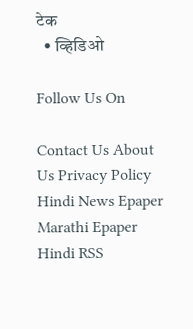टेक
  • व्हिडिओ

Follow Us On

Contact Us About Us Privacy Policy
Hindi News Epaper Marathi Epaper Hindi RSS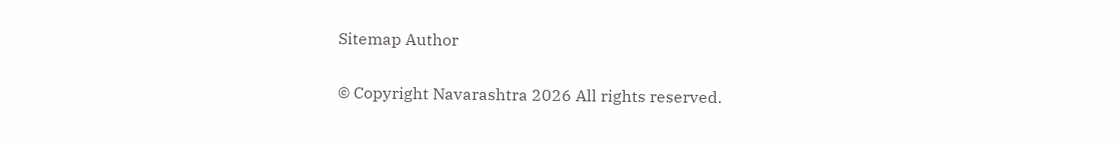Sitemap Author

© Copyright Navarashtra 2026 All rights reserved.